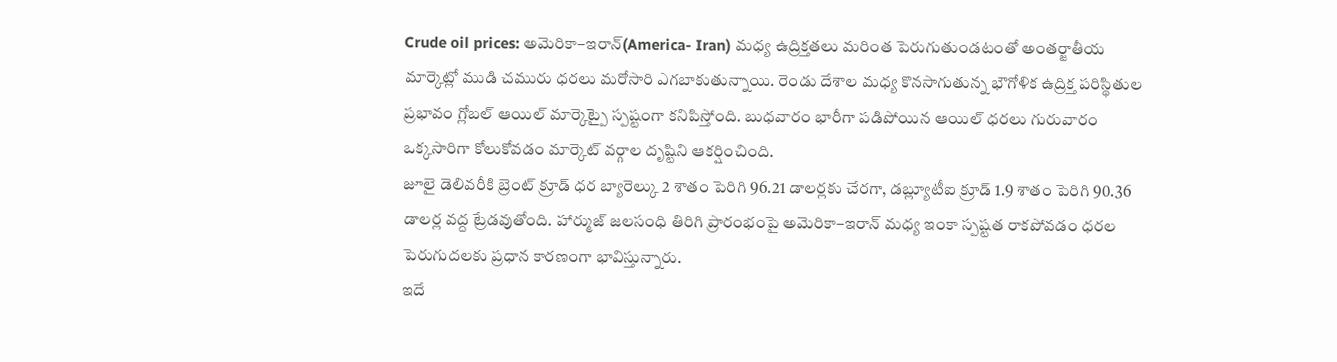Crude oil prices: అమెరికా–ఇరాన్(America- Iran) మధ్య ఉద్రిక్తతలు మరింత పెరుగుతుండటంతో అంతర్జాతీయ మార్కెట్లో ముడి చమురు ధరలు మరోసారి ఎగబాకుతున్నాయి. రెండు దేశాల మధ్య కొనసాగుతున్న భౌగోళిక ఉద్రిక్త పరిస్థితుల ప్రభావం గ్లోబల్ ఆయిల్ మార్కెట్పై స్పష్టంగా కనిపిస్తోంది. బుధవారం భారీగా పడిపోయిన ఆయిల్ ధరలు గురువారం ఒక్కసారిగా కోలుకోవడం మార్కెట్ వర్గాల దృష్టిని ఆకర్షించింది.
జూలై డెలివరీకి బ్రెంట్ క్రూడ్ ధర బ్యారెల్కు 2 శాతం పెరిగి 96.21 డాలర్లకు చేరగా, డబ్ల్యూటీఐ క్రూడ్ 1.9 శాతం పెరిగి 90.36 డాలర్ల వద్ద ట్రేడవుతోంది. హార్ముజ్ జలసంధి తిరిగి ప్రారంభంపై అమెరికా–ఇరాన్ మధ్య ఇంకా స్పష్టత రాకపోవడం ధరల పెరుగుదలకు ప్రధాన కారణంగా భావిస్తున్నారు.
ఇదే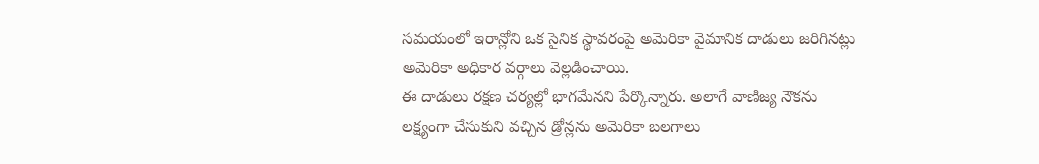సమయంలో ఇరాన్లోని ఒక సైనిక స్థావరంపై అమెరికా వైమానిక దాడులు జరిగినట్లు అమెరికా అధికార వర్గాలు వెల్లడించాయి.
ఈ దాడులు రక్షణ చర్యల్లో భాగమేనని పేర్కొన్నారు. అలాగే వాణిజ్య నౌకను లక్ష్యంగా చేసుకుని వచ్చిన డ్రోన్లను అమెరికా బలగాలు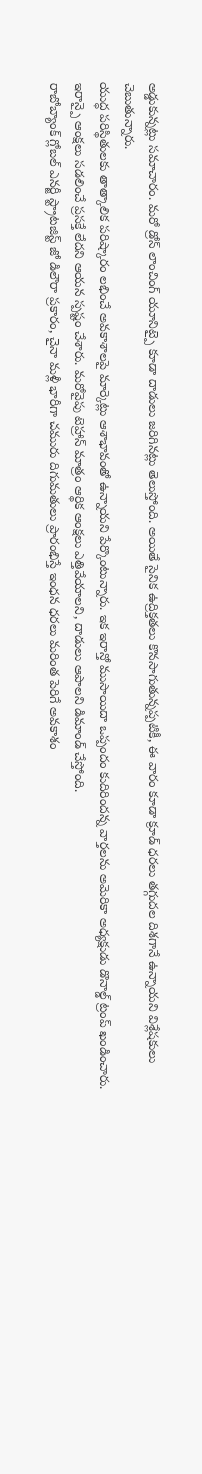అడ్డుకున్నట్లు సమాచారం. మరో డ్రోన్ లాంచింగ్ యూనిట్పై కూడా దాడులు జరిగినట్లు తెలుస్తోంది. అయితే సైనిక ఉద్రిక్తతలు కొనసాగుతున్నప్పటికీ, ఈ వారం కూడా క్రూడ్ ధరలు తగ్గుదల దిశగానే ఉన్నాయని విశ్లేషకులు చెబుతున్నారు.
యుద్ధ పరిస్థితులకు తాత్కాలిక పరిష్కారం లభించే అవకాశాలపై మార్కెట్లు ఆశాభావంతో ఉన్నాయని పేర్కొంటున్నారు. ఇక ఇరాన్తో ముసాయిదా ఒప్పందం కుదిరిందన్న వార్తలను అమెరికా అధ్యక్షుడు డొనాల్డ్ ట్రంప్ ఖండించారు. ఇరాన్పై ఆంక్షలు సడలించే ప్రసక్తే లేదని ఆయన స్పష్టం చేశారు. మరోవైపు టెహ్రాన్ మాత్రం ఆర్థిక ఆంక్షలు ఎత్తివేయాలని, దాడులు ఆపాలని డిమాండ్ చేస్తోంది.
రాబోబ్యాంక్ గ్లోబల్ ఎనర్జీ స్ట్రాటజిస్ట్ జో డిలౌరా ప్రకారం, చైనా మళ్లీ భారీగా చమురు దిగుమతులు ప్రారంభిస్తే ఇంధన ధరలు మరింత పెరిగే అవకాశం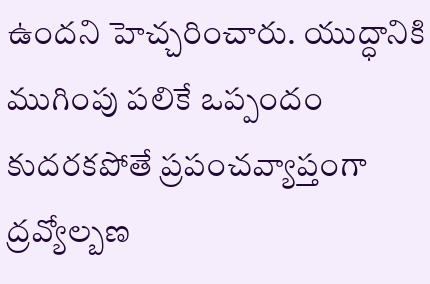ఉందని హెచ్చరించారు. యుద్ధానికి ముగింపు పలికే ఒప్పందం కుదరకపోతే ప్రపంచవ్యాప్తంగా ద్రవ్యోల్బణ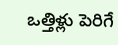ఒత్తిళ్లు పెరిగే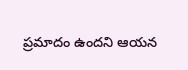ప్రమాదం ఉందని ఆయన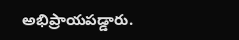అభిప్రాయపడ్డారు.